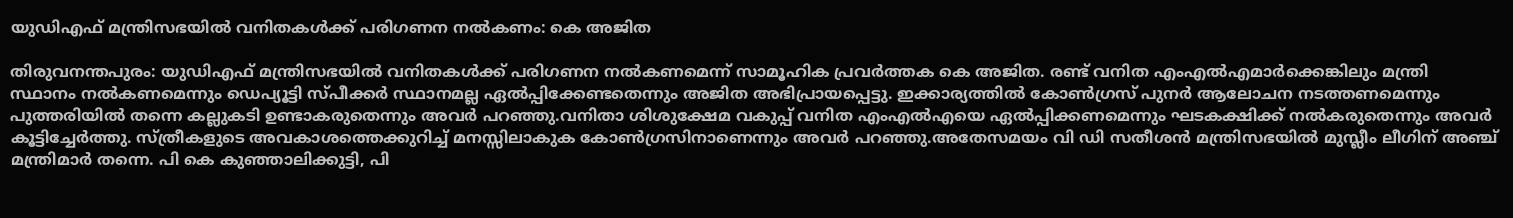യുഡിഎഫ് മന്ത്രിസഭയിൽ വനിതകൾക്ക് പരിഗണന നൽകണം: കെ അജിത

തിരുവനന്തപുരം: യുഡിഎഫ് മന്ത്രിസഭയിൽ വനിതകൾക്ക് പരിഗണന നൽകണമെന്ന് സാമൂഹിക പ്രവർത്തക കെ അജിത. രണ്ട് വനിത എംഎൽഎമാർക്കെങ്കിലും മന്ത്രി സ്ഥാനം നൽകണമെന്നും ഡെപ്യൂട്ടി സ്പീക്കർ സ്ഥാനമല്ല ഏൽപ്പിക്കേണ്ടതെന്നും അജിത അഭിപ്രായപ്പെട്ടു. ഇക്കാര്യത്തിൽ കോൺഗ്രസ് പുനർ ആലോചന നടത്തണമെന്നും പുത്തരിയിൽ തന്നെ കല്ലുകടി ഉണ്ടാകരുതെന്നും അവർ പറഞ്ഞു.വനിതാ ശിശുക്ഷേമ വകുപ്പ് വനിത എംഎൽഎയെ ഏൽപ്പിക്കണമെന്നും ഘടകക്ഷിക്ക് നൽകരുതെന്നും അവർ കൂട്ടിച്ചേർത്തു. സ്ത്രീകളുടെ അവകാശത്തെക്കുറിച്ച് മനസ്സിലാകുക കോൺഗ്രസിനാണെന്നും അവർ പറഞ്ഞു.അതേസമയം വി ഡി സതീശൻ മന്ത്രിസഭയിൽ മുസ്ലീം ലീഗിന് അഞ്ച് മന്ത്രിമാർ തന്നെ. പി കെ കുഞ്ഞാലിക്കുട്ടി, പി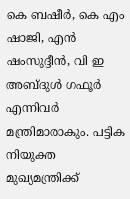കെ ബഷീർ, കെ എം ഷാജി, എൻ ഷംസുദ്ദീൻ, വി ഇ അബ്ദുൾ ഗഫൂർ എന്നിവർ മന്ത്രിമാരാകും. പട്ടിക നിയുക്ത മുഖ്യമന്ത്രിക്ക്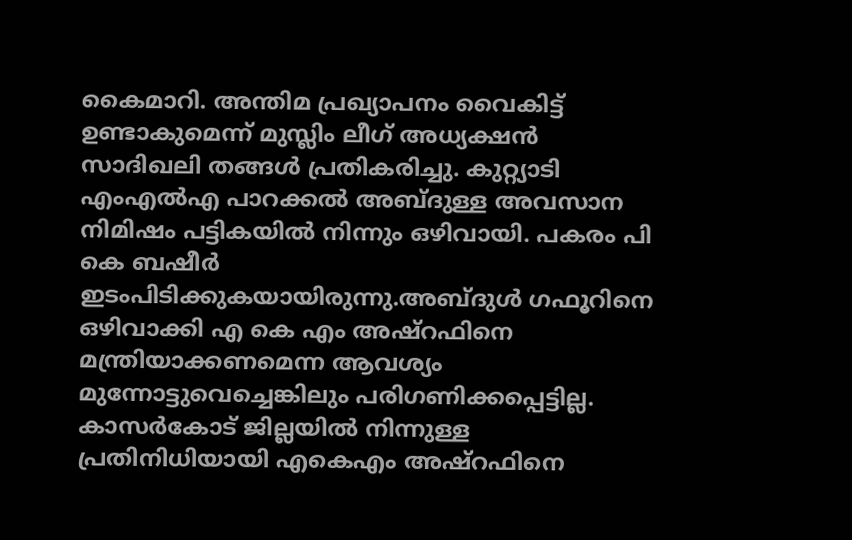കൈമാറി. അന്തിമ പ്രഖ്യാപനം വൈകിട്ട് ഉണ്ടാകുമെന്ന് മുസ്ലിം ലീഗ് അധ്യക്ഷൻ സാദിഖലി തങ്ങൾ പ്രതികരിച്ചു. കുറ്റ്യാടി എംഎൽഎ പാറക്കൽ അബ്ദുള്ള അവസാന നിമിഷം പട്ടികയിൽ നിന്നും ഒഴിവായി. പകരം പി കെ ബഷീർ ഇടംപിടിക്കുകയായിരുന്നു.അബ്ദുൾ ഗഫൂറിനെ ഒഴിവാക്കി എ കെ എം അഷ്റഫിനെ മന്ത്രിയാക്കണമെന്ന ആവശ്യം മുന്നോട്ടുവെച്ചെങ്കിലും പരിഗണിക്കപ്പെട്ടില്ല. കാസർകോട് ജില്ലയിൽ നിന്നുള്ള പ്രതിനിധിയായി എകെഎം അഷ്റഫിനെ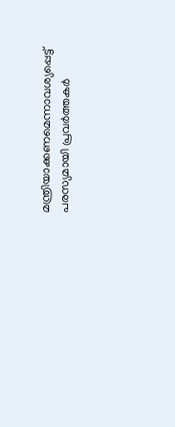മന്ത്രിയാക്കണമെന്നാവശ്യപ്പെട്ട് പരസ്യമായി പ്രവർത്തകർ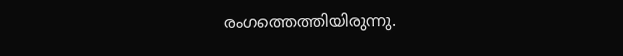രംഗത്തെത്തിയിരുന്നു.